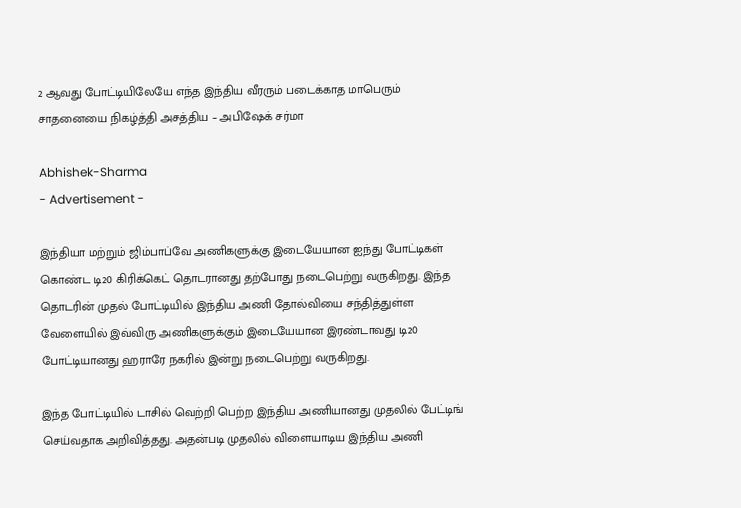2 ஆவது போட்டியிலேயே எந்த இந்திய வீரரும் படைக்காத மாபெரும் சாதனையை நிகழ்த்தி அசத்திய – அபிஷேக் சர்மா

Abhishek-Sharma
- Advertisement -

இந்தியா மற்றும் ஜிம்பாப்வே அணிகளுக்கு இடையேயான ஐந்து போட்டிகள் கொண்ட டி20 கிரிக்கெட் தொடரானது தற்போது நடைபெற்று வருகிறது. இந்த தொடரின் முதல் போட்டியில் இந்திய அணி தோல்வியை சந்தித்துள்ள வேளையில் இவ்விரு அணிகளுக்கும் இடையேயான இரண்டாவது டி20 போட்டியானது ஹராரே நகரில் இன்று நடைபெற்று வருகிறது.

இந்த போட்டியில் டாசில் வெற்றி பெற்ற இந்திய அணியானது முதலில் பேட்டிங் செய்வதாக அறிவித்தது. அதன்படி முதலில் விளையாடிய இந்திய அணி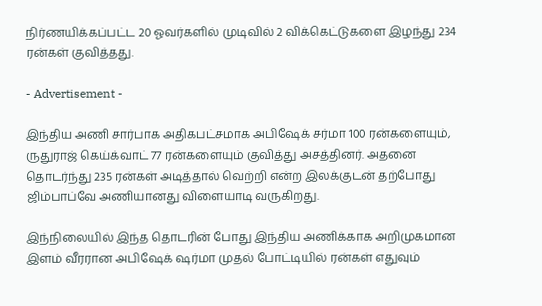நிர்ணயிக்கப்பட்ட 20 ஓவர்களில் முடிவில் 2 விக்கெட்டுகளை இழந்து 234 ரன்கள் குவித்தது.

- Advertisement -

இந்திய அணி சார்பாக அதிகபட்சமாக அபிஷேக் சர்மா 100 ரன்களையும், ருதுராஜ் கெய்க்வாட் 77 ரன்களையும் குவித்து அசத்தினர். அதனை தொடர்ந்து 235 ரன்கள் அடித்தால் வெற்றி என்ற இலக்குடன் தற்போது ஜிம்பாப்வே அணியானது விளையாடி வருகிறது.

இந்நிலையில் இந்த தொடரின் போது இந்திய அணிக்காக அறிமுகமான இளம் வீரரான அபிஷேக் ஷர்மா முதல் போட்டியில் ரன்கள் எதுவும்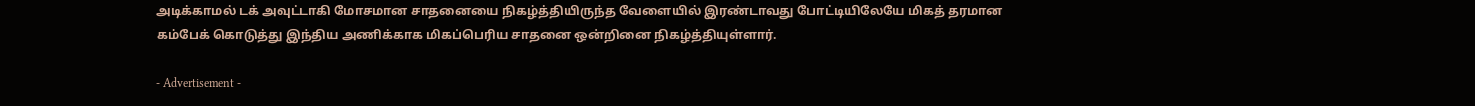அடிக்காமல் டக் அவுட்டாகி மோசமான சாதனையை நிகழ்த்தியிருந்த வேளையில் இரண்டாவது போட்டியிலேயே மிகத் தரமான கம்பேக் கொடுத்து இந்திய அணிக்காக மிகப்பெரிய சாதனை ஒன்றினை நிகழ்த்தியுள்ளார்.

- Advertisement -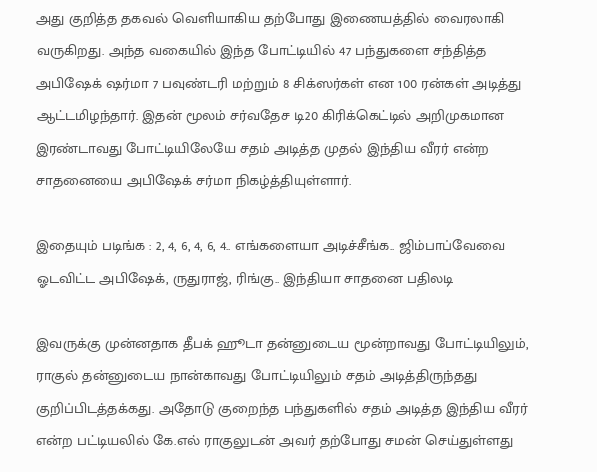அது குறித்த தகவல் வெளியாகிய தற்போது இணையத்தில் வைரலாகி வருகிறது. அந்த வகையில் இந்த போட்டியில் 47 பந்துகளை சந்தித்த அபிஷேக் ஷர்மா 7 பவுண்டரி மற்றும் 8 சிக்ஸர்கள் என 100 ரன்கள் அடித்து ஆட்டமிழந்தார். இதன் மூலம் சர்வதேச டி20 கிரிக்கெட்டில் அறிமுகமான இரண்டாவது போட்டியிலேயே சதம் அடித்த முதல் இந்திய வீரர் என்ற சாதனையை அபிஷேக் சர்மா நிகழ்த்தியுள்ளார்.

இதையும் படிங்க : 2, 4, 6, 4, 6, 4.. எங்களையா அடிச்சீங்க.. ஜிம்பாப்வேவை ஓடவிட்ட அபிஷேக், ருதுராஜ், ரிங்கு.. இந்தியா சாதனை பதிலடி

இவருக்கு முன்னதாக தீபக் ஹூடா தன்னுடைய மூன்றாவது போட்டியிலும், ராகுல் தன்னுடைய நான்காவது போட்டியிலும் சதம் அடித்திருந்தது குறிப்பிடத்தக்கது. அதோடு குறைந்த பந்துகளில் சதம் அடித்த இந்திய வீரர் என்ற பட்டியலில் கே.எல் ராகுலுடன் அவர் தற்போது சமன் செய்துள்ளது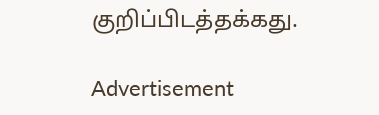குறிப்பிடத்தக்கது.

Advertisement